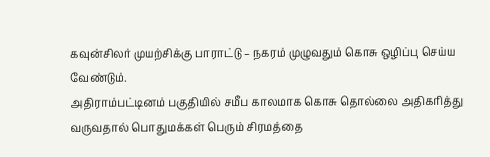கவுன்சிலர் முயற்சிக்கு பாராட்டு – நகரம் முழுவதும் கொசு ஒழிப்பு செய்ய வேண்டும்.
அதிராம்பட்டினம் பகுதியில் சமீப காலமாக கொசு தொல்லை அதிகரித்து வருவதால் பொதுமக்கள் பெரும் சிரமத்தை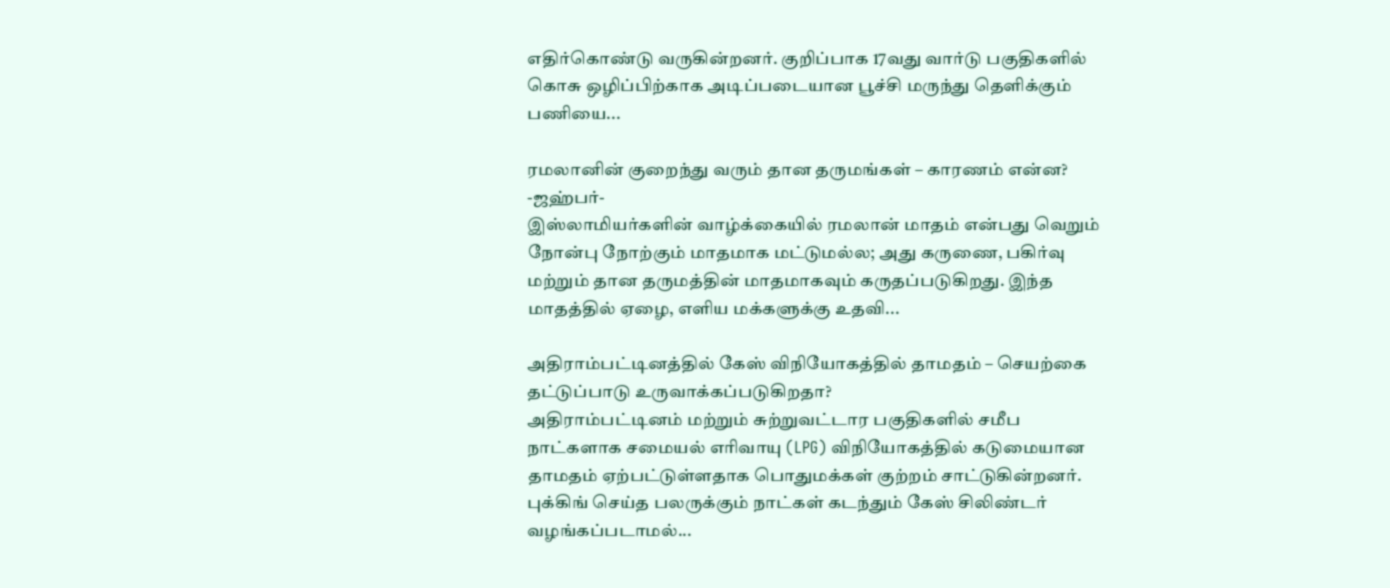எதிர்கொண்டு வருகின்றனர். குறிப்பாக 17வது வார்டு பகுதிகளில் கொசு ஒழிப்பிற்காக அடிப்படையான பூச்சி மருந்து தெளிக்கும் பணியை...

ரமலானின் குறைந்து வரும் தான தருமங்கள் – காரணம் என்ன?
-ஜஹ்பர்-
இஸ்லாமியர்களின் வாழ்க்கையில் ரமலான் மாதம் என்பது வெறும் நோன்பு நோற்கும் மாதமாக மட்டுமல்ல; அது கருணை, பகிர்வு மற்றும் தான தருமத்தின் மாதமாகவும் கருதப்படுகிறது. இந்த மாதத்தில் ஏழை, எளிய மக்களுக்கு உதவி...

அதிராம்பட்டினத்தில் கேஸ் விநியோகத்தில் தாமதம் – செயற்கை தட்டுப்பாடு உருவாக்கப்படுகிறதா?
அதிராம்பட்டினம் மற்றும் சுற்றுவட்டார பகுதிகளில் சமீப நாட்களாக சமையல் எரிவாயு (LPG) விநியோகத்தில் கடுமையான தாமதம் ஏற்பட்டுள்ளதாக பொதுமக்கள் குற்றம் சாட்டுகின்றனர். புக்கிங் செய்த பலருக்கும் நாட்கள் கடந்தும் கேஸ் சிலிண்டர் வழங்கப்படாமல்...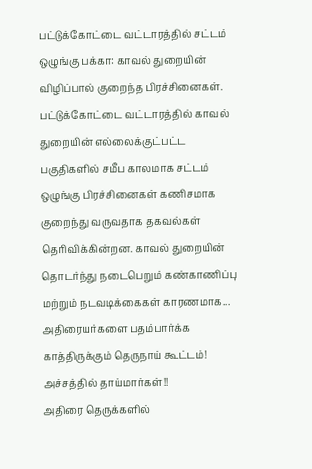பட்டுக்கோட்டை வட்டாரத்தில் சட்டம் ஒழுங்கு பக்கா: காவல் துறையின் விழிப்பால் குறைந்த பிரச்சினைகள்.
பட்டுக்கோட்டை வட்டாரத்தில் காவல் துறையின் எல்லைக்குட்பட்ட பகுதிகளில் சமீப காலமாக சட்டம் ஒழுங்கு பிரச்சினைகள் கணிசமாக குறைந்து வருவதாக தகவல்கள் தெரிவிக்கின்றன. காவல் துறையின் தொடர்ந்து நடைபெறும் கண்காணிப்பு மற்றும் நடவடிக்கைகள் காரணமாக...
அதிரையர்களை பதம்பார்க்க காத்திருக்கும் தெருநாய் கூட்டம்! அச்சத்தில் தாய்மார்கள்!!
அதிரை தெருக்களில்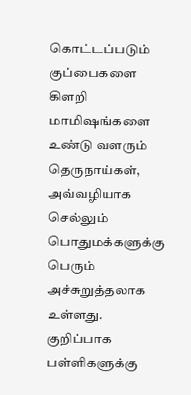கொட்டப்படும் குப்பைகளை கிளறி மாமிஷங்களை உண்டு வளரும் தெருநாய்கள், அவ்வழியாக செல்லும் பொதுமக்களுக்கு பெரும் அச்சுறுத்தலாக உள்ளது. குறிப்பாக பள்ளிகளுக்கு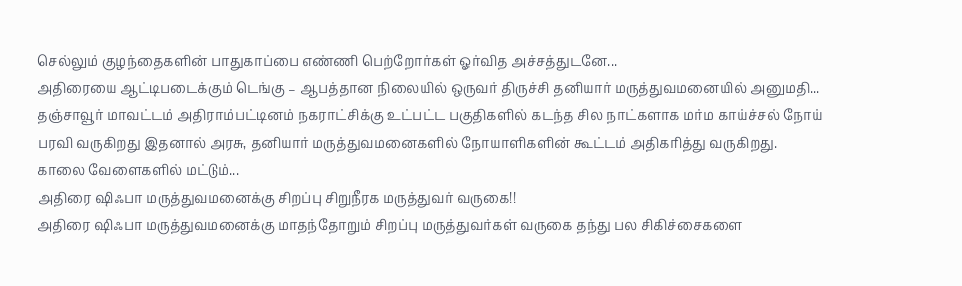செல்லும் குழந்தைகளின் பாதுகாப்பை எண்ணி பெற்றோர்கள் ஓர்வித அச்சத்துடனே...
அதிரையை ஆட்டிபடைக்கும் டெங்கு – ஆபத்தான நிலையில் ஒருவர் திருச்சி தனியார் மருத்துவமனையில் அனுமதி...
தஞ்சாவூர் மாவட்டம் அதிராம்பட்டினம் நகராட்சிக்கு உட்பட்ட பகுதிகளில் கடந்த சில நாட்களாக மர்ம காய்ச்சல் நோய் பரவி வருகிறது இதனால் அரசு, தனியார் மருத்துவமனைகளில் நோயாளிகளின் கூட்டம் அதிகரித்து வருகிறது.
காலை வேளைகளில் மட்டும்...
அதிரை ஷிஃபா மருத்துவமனைக்கு சிறப்பு சிறுநீரக மருத்துவர் வருகை!!
அதிரை ஷிஃபா மருத்துவமனைக்கு மாதந்தோறும் சிறப்பு மருத்துவர்கள் வருகை தந்து பல சிகிச்சைகளை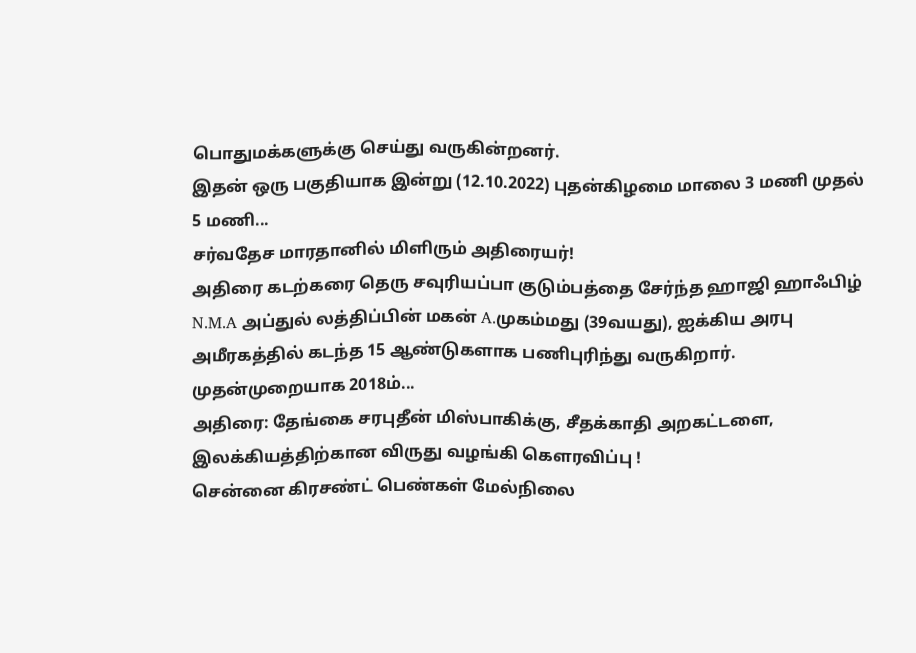பொதுமக்களுக்கு செய்து வருகின்றனர்.
இதன் ஒரு பகுதியாக இன்று (12.10.2022) புதன்கிழமை மாலை 3 மணி முதல் 5 மணி...
சர்வதேச மாரதானில் மிளிரும் அதிரையர்!
அதிரை கடற்கரை தெரு சவுரியப்பா குடும்பத்தை சேர்ந்த ஹாஜி ஹாஃபிழ் N.M.A அப்துல் லத்திப்பின் மகன் A.முகம்மது (39வயது), ஐக்கிய அரபு அமீரகத்தில் கடந்த 15 ஆண்டுகளாக பணிபுரிந்து வருகிறார். முதன்முறையாக 2018ம்...
அதிரை: தேங்கை சரபுதீன் மிஸ்பாகிக்கு, சீதக்காதி அறகட்டளை, இலக்கியத்திற்கான விருது வழங்கி கெளரவிப்பு !
சென்னை கிரசண்ட் பெண்கள் மேல்நிலை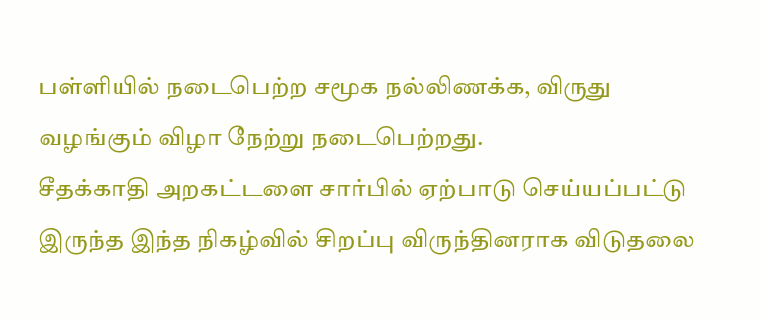பள்ளியில் நடைபெற்ற சமூக நல்லிணக்க, விருது வழங்கும் விழா நேற்று நடைபெற்றது.
சீதக்காதி அறகட்டளை சார்பில் ஏற்பாடு செய்யப்பட்டு இருந்த இந்த நிகழ்வில் சிறப்பு விருந்தினராக விடுதலை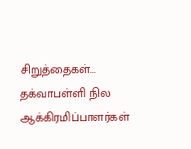சிறுத்தைகள்...
தக்வாபள்ளி நில ஆக்கிரமிப்பாளர்கள்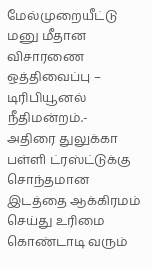மேல்முறையீட்டு மனு மீதான விசாரணை ஒத்திவைப்பு – டிரிபியூனல் நீதிமன்றம்.-
அதிரை துலுக்கா பள்ளி ட்ரஸ்ட்டுக்கு சொந்தமான இடத்தை ஆக்கிரமம் செய்து உரிமை கொண்டாடி வரும்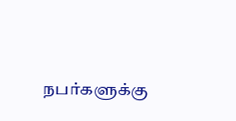நபர்களுக்கு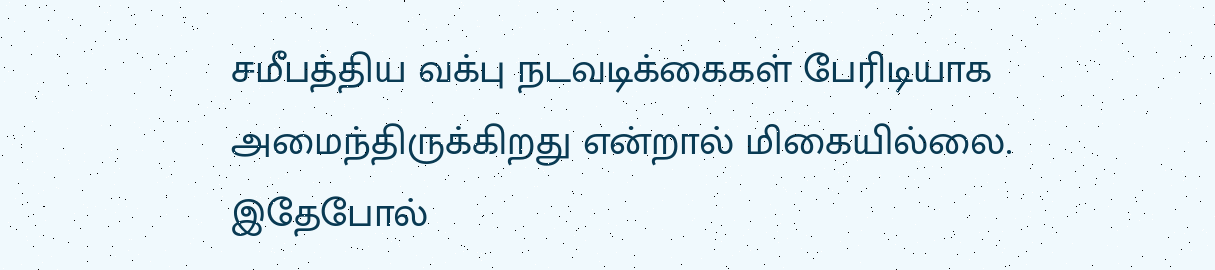சமீபத்திய வக்பு நடவடிக்கைகள் பேரிடியாக அமைந்திருக்கிறது என்றால் மிகையில்லை.
இதேபோல்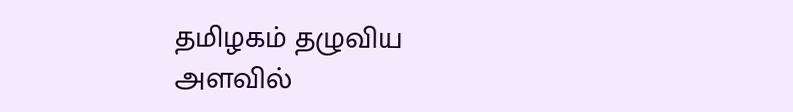தமிழகம் தழுவிய அளவில்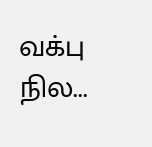வக்பு நில...